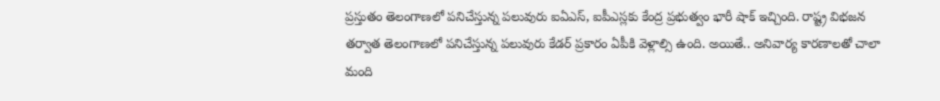ప్రస్తుతం తెలంగాణలో పనిచేస్తున్న పలువురు ఐఏఎస్, ఐపీఎస్లకు కేంద్ర ప్రభుత్వం భారీ షాక్ ఇచ్చింది. రాష్ట్ర విభజన తర్వాత తెలంగాణలో పనిచేస్తున్న పలువురు కేడర్ ప్రకారం ఏపీకి వెళ్లాల్సి ఉంది. అయితే.. అనివార్య కారణాలతో చాలా మంది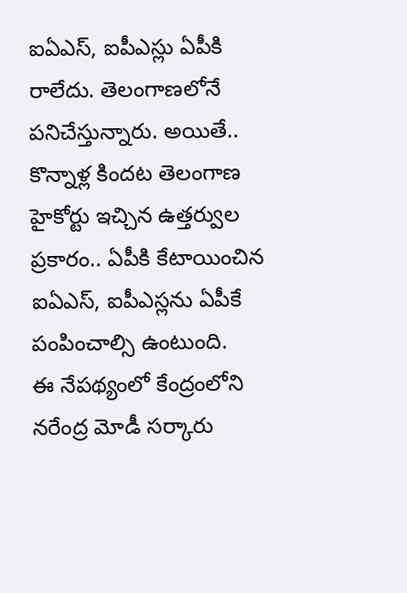ఐఏఎస్, ఐపీఎస్లు ఏపీకి రాలేదు. తెలంగాణలోనే పనిచేస్తున్నారు. అయితే.. కొన్నాళ్ల కిందట తెలంగాణ హైకోర్టు ఇచ్చిన ఉత్తర్వుల ప్రకారం.. ఏపీకి కేటాయించిన ఐఏఎస్, ఐపీఎస్లను ఏపీకే పంపించాల్సి ఉంటుంది.
ఈ నేపథ్యంలో కేంద్రంలోని నరేంద్ర మోడీ సర్కారు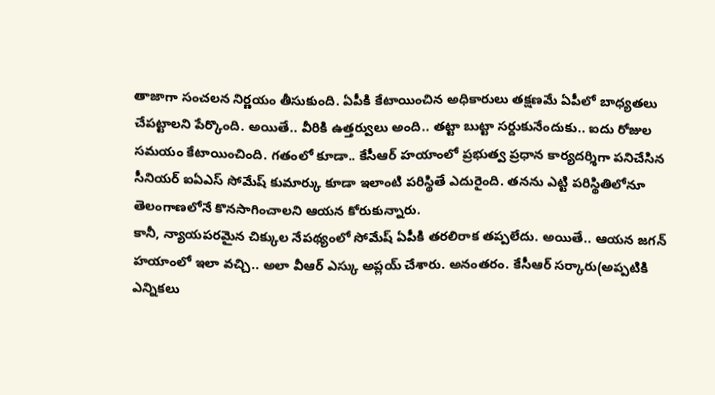తాజాగా సంచలన నిర్ణయం తీసుకుంది. ఏపీకి కేటాయించిన అధికారులు తక్షణమే ఏపీలో బాధ్యతలు చేపట్టాలని పేర్కొంది. అయితే.. వీరికి ఉత్తర్వులు అంది.. తట్టా బుట్టా సర్దుకునేందుకు.. ఐదు రోజుల సమయం కేటాయించింది. గతంలో కూడా.. కేసీఆర్ హయాంలో ప్రభుత్వ ప్రధాన కార్యదర్శిగా పనిచేసిన సీనియర్ ఐఏఎస్ సోమేష్ కుమార్కు కూడా ఇలాంటి పరిస్థితే ఎదురైంది. తనను ఎట్టి పరిస్థితిలోనూ తెలంగాణలోనే కొనసాగించాలని ఆయన కోరుకున్నారు.
కానీ, న్యాయపరమైన చిక్కుల నేపథ్యంలో సోమేష్ ఏపీకి తరలిరాక తప్పలేదు. అయితే.. ఆయన జగన్ హయాంలో ఇలా వచ్చి.. అలా వీఆర్ ఎస్కు అప్లయ్ చేశారు. అనంతరం. కేసీఆర్ సర్కారు(అప్పటికి ఎన్నికలు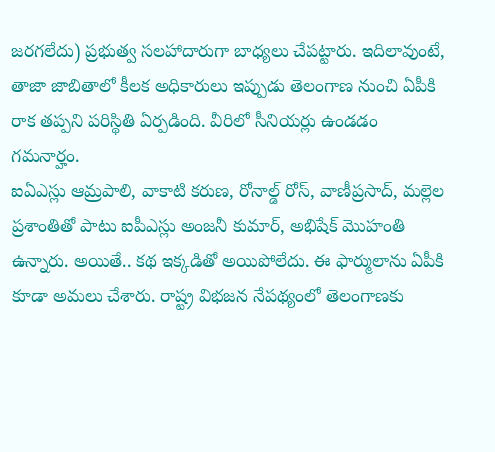జరగలేదు) ప్రభుత్వ సలహాదారుగా బాధ్యలు చేపట్టారు. ఇదిలావుంటే, తాజా జాబితాలో కీలక అధికారులు ఇప్పుడు తెలంగాణ నుంచి ఏపీకి రాక తప్పని పరిస్థితి ఏర్పడింది. వీరిలో సీనియర్లు ఉండడం గమనార్హం.
ఐఏఎస్లు ఆమ్రపాలి, వాకాటి కరుణ, రోనాల్డ్ రోస్, వాణీప్రసాద్, మల్లెల ప్రశాంతితో పాటు ఐపీఎస్లు అంజనీ కుమార్, అభిషేక్ మొహంతి ఉన్నారు. అయితే.. కథ ఇక్కడితో అయిపోలేదు. ఈ ఫార్ములాను ఏపీకి కూడా అమలు చేశారు. రాష్ట్ర విభజన నేపథ్యంలో తెలంగాణకు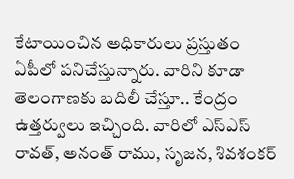కేటాయించిన అధికారులు ప్రస్తుతం ఏపీలో పనిచేస్తున్నారు. వారిని కూడా తెలంగాణకు బదిలీ చేస్తూ.. కేంద్రం ఉత్తర్వులు ఇచ్చింది. వారిలో ఎస్ఎస్ రావత్, అనంత్ రాము, సృజన, శివశంకర్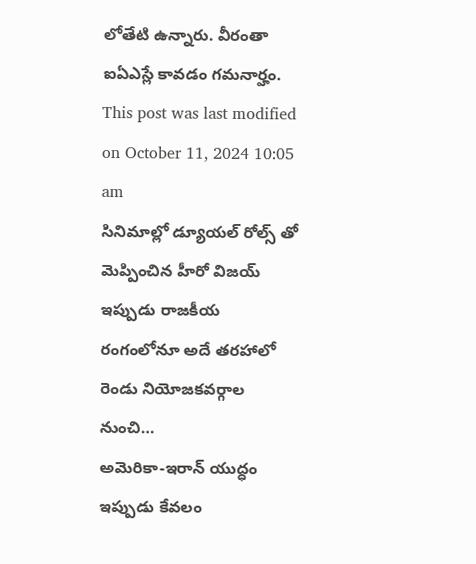లోతేటి ఉన్నారు. వీరంతా ఐఏఎస్లే కావడం గమనార్హం.
This post was last modified on October 11, 2024 10:05 am
సినిమాల్లో డ్యూయల్ రోల్స్ తో మెప్పించిన హీరో విజయ్ ఇప్పుడు రాజకీయ రంగంలోనూ అదే తరహాలో రెండు నియోజకవర్గాల నుంచి…
అమెరికా-ఇరాన్ యుద్ధం ఇప్పుడు కేవలం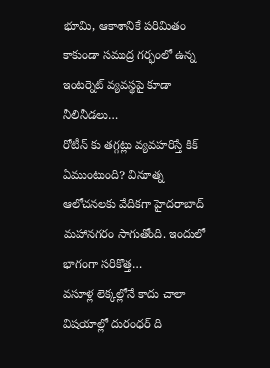భూమి, ఆకాశానికే పరిమితం కాకుండా సముద్ర గర్భంలో ఉన్న ఇంటర్నెట్ వ్యవస్థపై కూడా నీలినీడలు…
రోటీన్ కు తగ్గట్లు వ్యవహరిస్తే కిక్ ఏముంటుంది? వినూత్న ఆలోచనలకు వేదికగా హైదరాబాద్ మహానగరం సాగుతోంది. ఇందులో భాగంగా సరికొత్త…
వసూళ్ల లెక్కల్లోనే కాదు చాలా విషయాల్లో దురంధర్ ది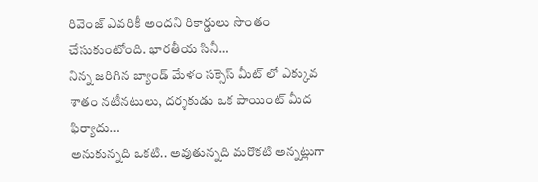రివెంజ్ ఎవరికీ అందని రికార్డులు సొంతం చేసుకుంటోంది. భారతీయ సినీ…
నిన్న జరిగిన బ్యాండ్ మేళం సక్సెస్ మీట్ లో ఎక్కువ శాతం నటీనటులు, దర్శకుడు ఒక పాయింట్ మీద ఫిర్యాదు…
అనుకున్నది ఒకటి.. అవుతున్నది మరొకటి అన్నట్లుగా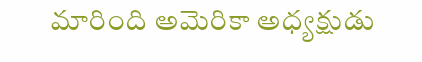మారింది అమెరికా అధ్యక్షుడు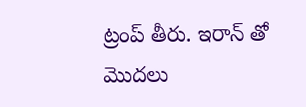ట్రంప్ తీరు. ఇరాన్ తో మొదలు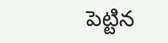పెట్టిన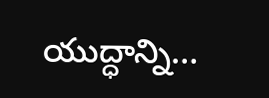యుద్ధాన్ని…